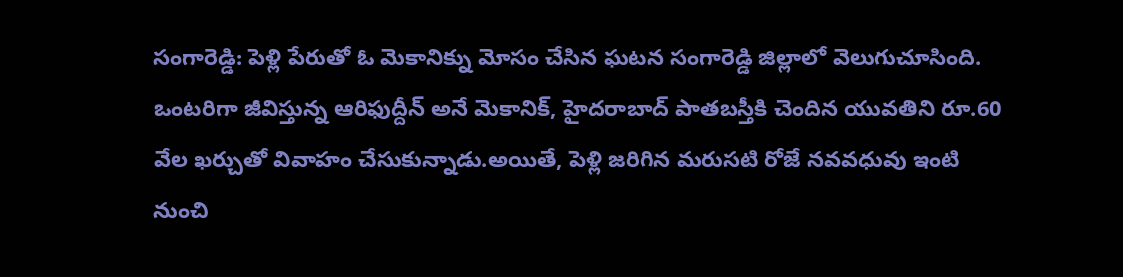సంగారెడ్డి: పెళ్లి పేరుతో ఓ మెకానిక్ను మోసం చేసిన ఘటన సంగారెడ్డి జిల్లాలో వెలుగుచూసింది. ఒంటరిగా జీవిస్తున్న ఆరిఫుద్దీన్ అనే మెకానిక్, హైదరాబాద్ పాతబస్తీకి చెందిన యువతిని రూ.60 వేల ఖర్చుతో వివాహం చేసుకున్నాడు.అయితే, పెళ్లి జరిగిన మరుసటి రోజే నవవధువు ఇంటి నుంచి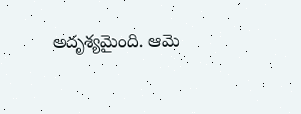అదృశ్యమైంది. ఆమె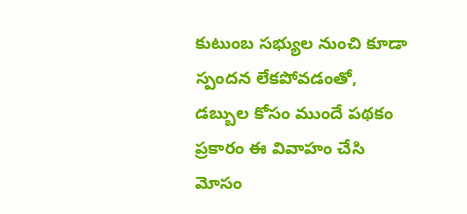కుటుంబ సభ్యుల నుంచి కూడా స్పందన లేకపోవడంతో, డబ్బుల కోసం ముందే పథకం ప్రకారం ఈ వివాహం చేసి మోసం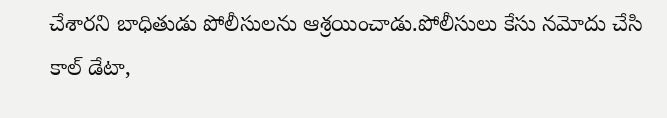చేశారని బాధితుడు పోలీసులను ఆశ్రయించాడు.పోలీసులు కేసు నమోదు చేసి కాల్ డేటా,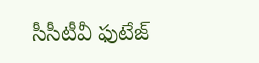సీసీటీవీ ఫుటేజ్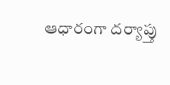ఆధారంగా దర్యాప్తు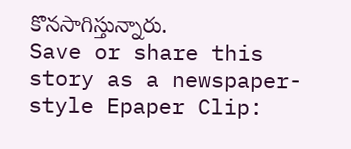కొనసాగిస్తున్నారు.
Save or share this story as a newspaper-style Epaper Clip: